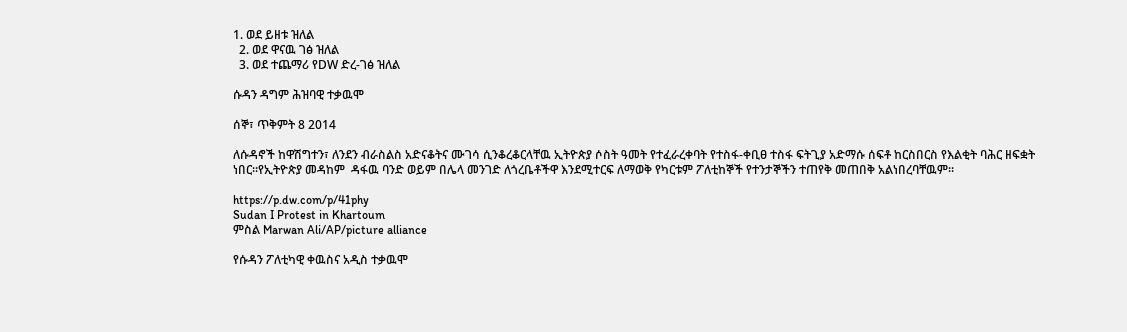1. ወደ ይዘቱ ዝለል
  2. ወደ ዋናዉ ገፅ ዝለል
  3. ወደ ተጨማሪ የDW ድረ-ገፅ ዝለል

ሱዳን ዳግም ሕዝባዊ ተቃዉሞ

ሰኞ፣ ጥቅምት 8 2014

ለሱዳኖች ከዋሽግተን፣ ለንደን ብራስልስ አድናቆትና ሙገሳ ሲንቆረቆርላቸዉ ኢትዮጵያ ሶስት ዓመት የተፈራረቀባት የተስፋ-ቀቢፀ ተስፋ ፍትጊያ አድማሱ ሰፍቶ ከርስበርስ የእልቂት ባሕር ዘፍቋት ነበር።የኢትዮጵያ መዳከም  ዳፋዉ ባንድ ወይም በሌላ መንገድ ለጎረቤቶችዋ እንደሚተርፍ ለማወቅ የካርቱም ፖለቲከኞች የተንታኞችን ተጠየቅ መጠበቅ አልነበረባቸዉም።

https://p.dw.com/p/41phy
Sudan I Protest in Khartoum
ምስል Marwan Ali/AP/picture alliance

የሱዳን ፖለቲካዊ ቀዉስና አዲስ ተቃዉሞ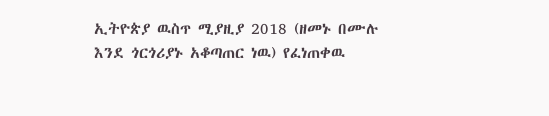ኢትዮጵያ ዉስጥ ሚያዚያ 2018 (ዘመኑ በሙሉ እንደ ጎርጎሪያኑ አቆጣጠር ነዉ) የፈነጠቀዉ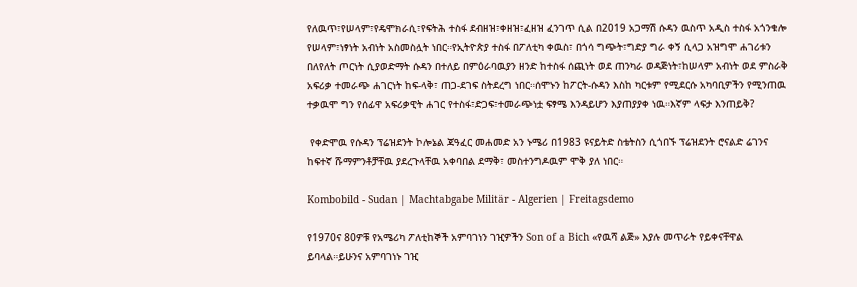የለዉጥ፣የሠላም፣የዴሞክራሲ፣የፍትሕ ተስፋ ደብዘዝ፣ቀዘዝ፣ፈዘዝ ፈንገጥ ሲል በ2019 አጋማሽ ሱዳን ዉስጥ አዲስ ተስፋ አጎንቁሎ የሠላም፣ነፃነት አብነት አስመስሏት ነበር።የኢትዮጵያ ተስፋ በፖለቲካ ቀዉስ፣ በጎሳ ግጭት፣ግድያ ግራ ቀኝ ሲላጋ አዝግሞ ሐገሪቱን በለየለት ጦርነት ሲያወድማት ሱዳን በተለይ በምዕራባዉያን ዘንድ ከተስፋ ሰጪነት ወደ ጠንካራ ወዳጅነት፣ከሠላም አብነት ወደ ምስራቅ አፍሪቃ ተመራጭ ሐገርነት ከፍ-ላቅ፣ ጠጋ-ደገፍ ስትደረግ ነበር።ሰሞኑን ከፖርት-ሱዳን እስከ ካርቱም የሚደርሱ አካባቢዎችን የሚንጠዉ ተቃዉሞ ግን የሰፊዋ አፍሪቃዊት ሐገር የተስፋ፣ድጋፍ፣ተመራጭነቷ ፍፃሜ እንዳይሆን እያጠያያቀ ነዉ።እኛም ላፍታ እንጠይቅ?

 የቀድሞዉ የሱዳን ፕሬዝደንት ኮሎኔል ጃዓፈር መሐመድ አን ኑሜሪ በ1983 ዩናይትድ ስቴትስን ሲጎበኙ ፕሬዝደንት ሮናልድ ሬገንና ከፍተኛ ሹማምንቶቻቸዉ ያደረጉላቸዉ አቀባበል ደማቅ፣ መስተንግዶዉም ሞቅ ያለ ነበር።

Kombobild - Sudan | Machtabgabe Militär - Algerien | Freitagsdemo

የ1970ና 80ዎቹ የአሜሪካ ፖለቲከኞች አምባገነን ገዢዎችን Son of a Bich «የዉሻ ልጅ» እያሉ መጥራት የይቀናቸዋል ይባላል።ይሁንና አምባገነኑ ገዢ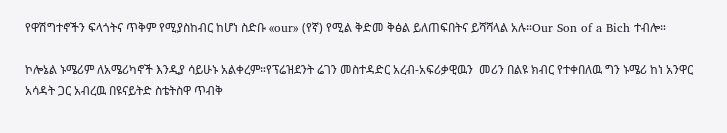የዋሽግተኖችን ፍላጎትና ጥቅም የሚያስከብር ከሆነ ስድቡ «our» (የኛ) የሚል ቅድመ ቅፅል ይለጠፍበትና ይሻሻላል አሉ።Our Son of a Bich ተብሎ።

ኮሎኔል ኑሜሪም ለአሜሪካኖች እንዲያ ሳይሁኑ አልቀረም።የፕሬዝደንት ሬገን መስተዳድር አረብ-አፍሪቃዊዉን  መሪን በልዩ ክብር የተቀበለዉ ግን ኑሜሪ ከነ አንዋር አሳዳት ጋር አብረዉ በዩናይትድ ስቴትስዋ ጥብቅ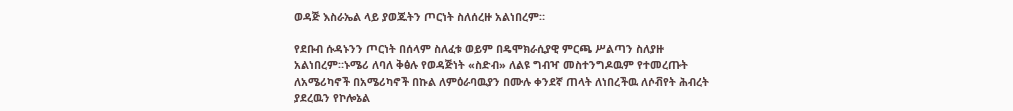ወዳጅ እስራኤል ላይ ያወጁትን ጦርነት ስለሰረዙ አልነበረም።

የደቡብ ሱዳኑንን ጦርነት በሰላም ስለፈቱ ወይም በዴሞክራሲያዊ ምርጫ ሥልጣን ስለያዙ አልነበረም።ኑሜሪ ለባለ ቅፅሉ የወዳጅነት «ስድብ» ለልዩ ግብዣ መስተንግዶዉም የተመረጡት ለአሜሪካኖች በአሜሪካኖች በኩል ለምዕራባዉያን በሙሉ ቀንደኛ ጠላት ለነበረችዉ ለሶቭየት ሕብረት ያደረዉን የኮሎኔል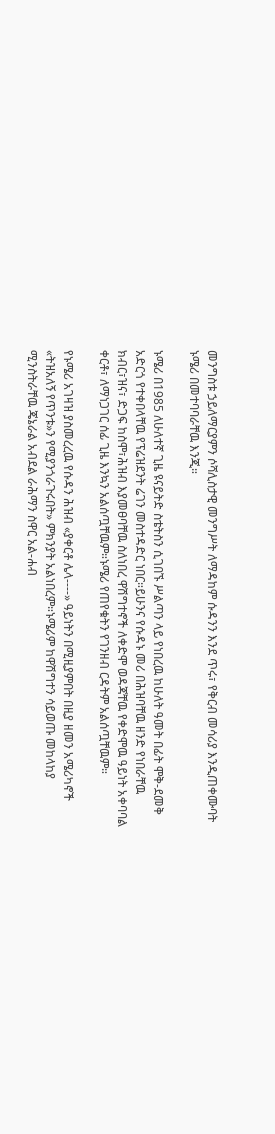መንግስቱ ኃይለማርያምን ሶሻሊስታዊ መንግሥት ለማዳከም ሱዳንን እንደ ጥሩ፣ የቅርብ መሳሪያ እንዲጠቀሙባት ኑሜሪ በመተባባራቸዉ እንጂ።

ኑሜሪ በ1985 ለሁለተኛ ጊዜ ዩናይትድ ስቴትስን ሲገበኙ ሥልጣን ላይ የነበረዉ ከሁለት ዓመት በፊት ሞቅ-ደመቅ አድርጎ የተቀበላቸዉ የፕሬዝደንት ሬገን መስተዳድር ነበር።ይሁንና የሱዳኑ መሪ በሕዝባቸዉ ዘንድ የነበራቸዉ ክብር፣ዝና፣ ድጋፍ ከስሞ፣ሕዝብ እያመፀባቸዉ ስለነበረ ዋሽግተኖች ለቀድሞ ወዳጃቸዉ የቀድሞዉ ዓይነት አቀባባል ቀርቶ፣ ለማነጋገር ሰፊ ጊዜ እንኳን አልሰጧቸዉም።ኑሜሪ የጠየቁትን የገንዘብ ርዳትም አልሰጧቸዉም።

የኑሜሪ አገዛዝ ያስመረረዉ የሱዳን ሕዝብ «ያቀርቶ ሌላ----» ዓይነትን በሚዚያምበት በዚያ ዘመን አሜሪካኖች «ትዝአለኝ የጥንቱ»ን የሚያንጎራጉሩበት» ምክንያት አልነበረም።ኑሜሪም ከዋሽግተን ሳይወጡ መከላከያ ሚንስትራቸዉ ጄኔራል አብደል ራሕማን ስዋር አል-ሐብ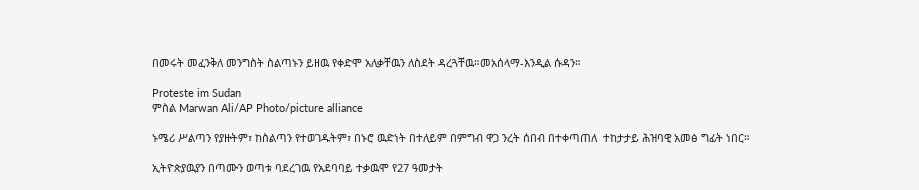በመሩት መፈንቅለ መንግስት ስልጣኑን ይዘዉ የቀድሞ አለቃቸዉን ለስደት ዳረጓቸዉ።መአሰላማ-እንዲል ሱዳን።

Proteste im Sudan
ምስል Marwan Ali/AP Photo/picture alliance

ኑሜሪ ሥልጣን የያዙትም፣ ከስልጣን የተወገዱትም፣ በኑሮ ዉድነት በተለይም በምግብ ዋጋ ንረት ሰበብ በተቀጣጠለ  ተከታታይ ሕዝባዊ አመፅ ግፊት ነበር።

ኢትዮጵያዉያን በጣሙን ወጣቱ ባደረገዉ የአደባባይ ተቃዉሞ የ27 ዓመታት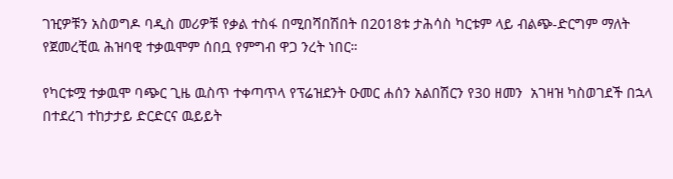ገዢዎቹን አስወግዶ ባዲስ መሪዎቹ የቃል ተስፋ በሚበሻበሽበት በ2018ቱ ታሕሳስ ካርቱም ላይ ብልጭ-ድርግም ማለት የጀመረቺዉ ሕዝባዊ ተቃዉሞም ሰበቧ የምግብ ዋጋ ንረት ነበር።

የካርቱሟ ተቃዉሞ ባጭር ጊዜ ዉስጥ ተቀጣጥላ የፕሬዝደንት ዑመር ሐሰን አልበሽርን የ30 ዘመን  አገዛዝ ካስወገደች በኋላ በተደረገ ተከታታይ ድርድርና ዉይይት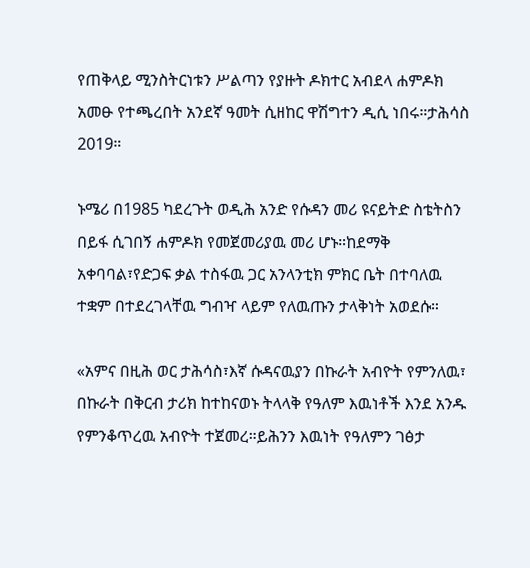የጠቅላይ ሚንስትርነቱን ሥልጣን የያዙት ዶክተር አብደላ ሐምዶክ አመፁ የተጫረበት አንደኛ ዓመት ሲዘከር ዋሽግተን ዲሲ ነበሩ።ታሕሳስ 2019።

ኑሜሪ በ1985 ካደረጉት ወዲሕ አንድ የሱዳን መሪ ዩናይትድ ስቴትስን በይፋ ሲገበኝ ሐምዶክ የመጀመሪያዉ መሪ ሆኑ።ከደማቅ አቀባባል፣የድጋፍ ቃል ተስፋዉ ጋር አንላንቲክ ምክር ቤት በተባለዉ ተቋም በተደረገላቸዉ ግብዣ ላይም የለዉጡን ታላቅነት አወደሱ።

«አምና በዚሕ ወር ታሕሳስ፣እኛ ሱዳናዉያን በኩራት አብዮት የምንለዉ፣ በኩራት በቅርብ ታሪክ ከተከናወኑ ትላላቅ የዓለም እዉነቶች እንደ አንዱ የምንቆጥረዉ አብዮት ተጀመረ።ይሕንን እዉነት የዓለምን ገፅታ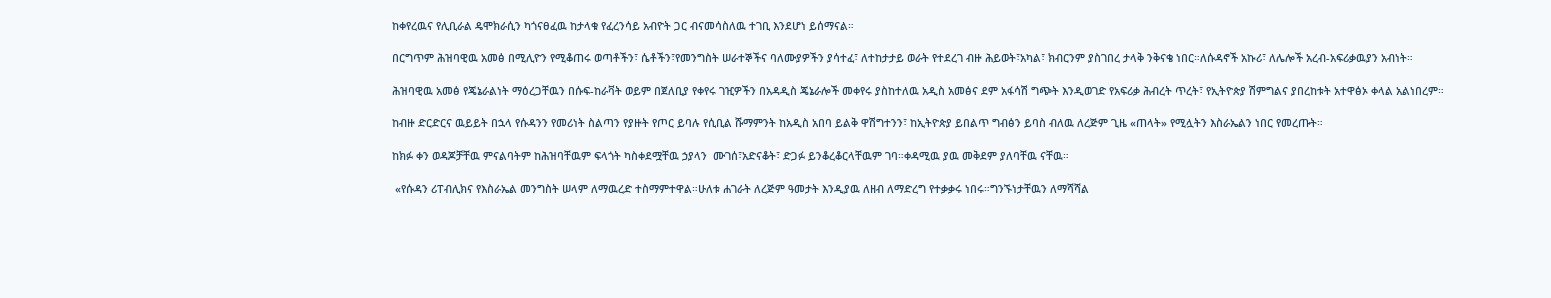ከቀየረዉና የሊቢራል ዴሞክራሲን ካጎናፀፈዉ ከታላቁ የፈረንሳይ አብዮት ጋር ብናመሳስለዉ ተገቢ እንደሆነ ይሰማናል።

በርግጥም ሕዝባዊዉ አመፅ በሚሊዮን የሚቆጠሩ ወጣቶችን፣ ሴቶችን፣የመንግስት ሠራተኞችና ባለሙያዎችን ያሳተፈ፣ ለተከታታይ ወራት የተደረገ ብዙ ሕይወት፣አካል፣ ክብርንም ያስገበረ ታላቅ ንቅናቄ ነበር።ለሱዳኖች አኩሪ፣ ለሌሎች አረብ-አፍሪቃዉያን አብነት።

ሕዝባዊዉ አመፅ የጄኔራልነት ማዕረጋቸዉን በሱፍ-ከራቫት ወይም በጀለቢያ የቀየሩ ገዢዎችን በአዳዲስ ጄኔራሎች መቀየሩ ያስከተለዉ አዲስ አመፅና ደም አፋሳሽ ግጭት እንዲወገድ የአፍሪቃ ሕብረት ጥረት፣ የኢትዮጵያ ሽምግልና ያበረከቱት አተዋፅኦ ቀላል አልነበረም።

ከብዙ ድርድርና ዉይይት በኋላ የሱዳንን የመሪነት ስልጣን የያዙት የጦር ይባሉ የሲቢል ሹማምንት ከአዲስ አበባ ይልቅ ዋሽግተንን፣ ከኢትዮጵያ ይበልጥ ግብፅን ይባስ ብለዉ ለረጅም ጊዜ «ጠላት» የሚሏትን እስራኤልን ነበር የመረጡት።

ከክፉ ቀን ወዳጆቻቸዉ ምናልባትም ከሕዝባቸዉም ፍላጎት ካስቀደሟቸዉ ኃያላን  ሙገሰ፣አድናቆት፣ ድጋፉ ይንቆረቆርላቸዉም ገባ።ቀዳሚዉ ያዉ መቅደም ያለባቸዉ ናቸዉ።

 «የሱዳን ሪፐብሊክና የእስራኤል መንግስት ሠላም ለማዉረድ ተስማምተዋል።ሁለቱ ሐገራት ለረጅም ዓመታት እንዲያዉ ለዘብ ለማድረግ የተቃቃሩ ነበሩ።ግንኙነታቸዉን ለማሻሻል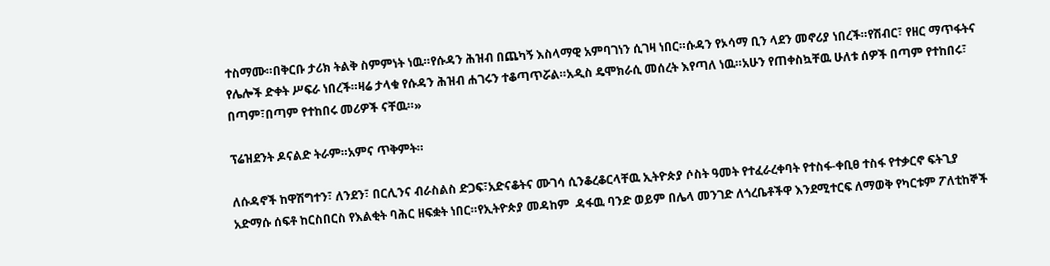ተስማሙ።በቅርቡ ታሪክ ትልቅ ስምምነት ነዉ።የሱዳን ሕዝብ በጨካኝ እስላማዊ አምባገነን ሲገዛ ነበር።ሱዳን የኦሳማ ቢን ላደን መኖሪያ ነበረች።የሽብር፣ የዘር ማጥፋትና የሌሎች ድቀት ሥፍራ ነበረች።ዛሬ ታላቁ የሱዳን ሕዝብ ሐገሩን ተቆጣጥሯል።አዲስ ዴሞክራሲ መሰረት እየጣለ ነዉ።አሁን የጠቀስኳቸዉ ሁለቱ ሰዎች በጣም የተከበሩ፣ በጣም፣በጣም የተከበሩ መሪዎች ናቸዉ።»

ፕሬዝደንት ዶናልድ ትራም።አምና ጥቅምት።

ለሱዳኖች ከዋሽግተን፣ ለንደን፣ በርሊንና ብራስልስ ድጋፍ፣አድናቆትና ሙገሳ ሲንቆረቆርላቸዉ ኢትዮጵያ ሶስት ዓመት የተፈራረቀባት የተስፋ-ቀቢፀ ተስፋ የተቃርኖ ፍትጊያ አድማሱ ሰፍቶ ከርስበርስ የእልቂት ባሕር ዘፍቋት ነበር።የኢትዮጵያ መዳከም  ዳፋዉ ባንድ ወይም በሌላ መንገድ ለጎረቤቶችዋ እንደሚተርፍ ለማወቅ የካርቱም ፖለቲከኞች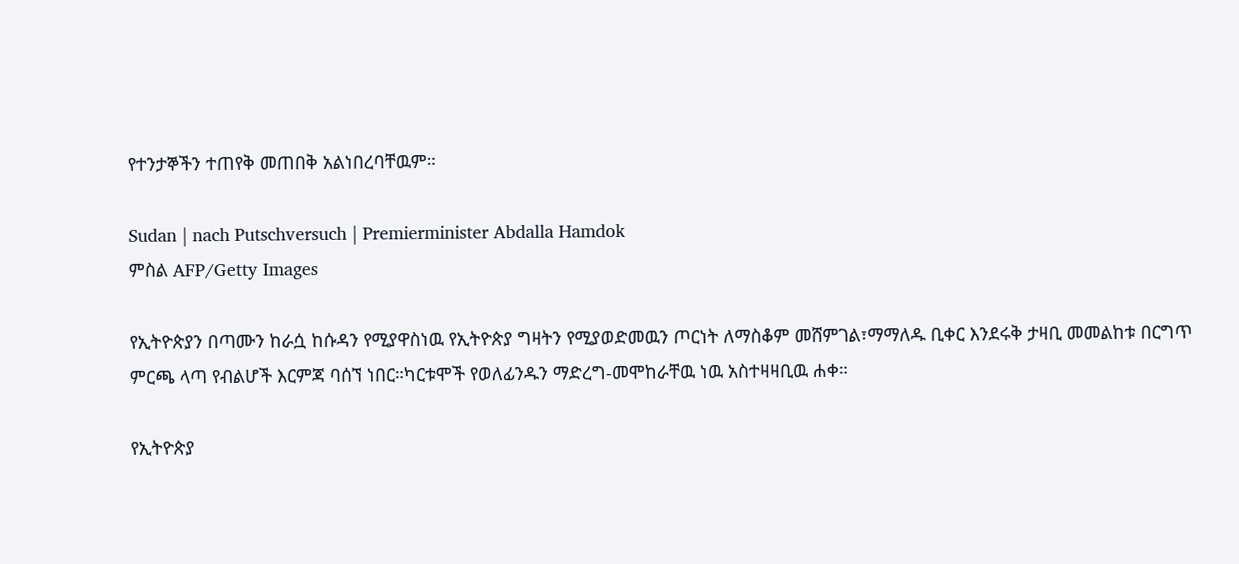የተንታኞችን ተጠየቅ መጠበቅ አልነበረባቸዉም።

Sudan | nach Putschversuch | Premierminister Abdalla Hamdok
ምስል AFP/Getty Images

የኢትዮጵያን በጣሙን ከራሷ ከሱዳን የሚያዋስነዉ የኢትዮጵያ ግዛትን የሚያወድመዉን ጦርነት ለማስቆም መሸምገል፣ማማለዱ ቢቀር እንደሩቅ ታዛቢ መመልከቱ በርግጥ ምርጫ ላጣ የብልሆች እርምጃ ባሰኘ ነበር።ካርቱሞች የወለፊንዱን ማድረግ-መሞከራቸዉ ነዉ አስተዛዛቢዉ ሐቀ።

የኢትዮጵያ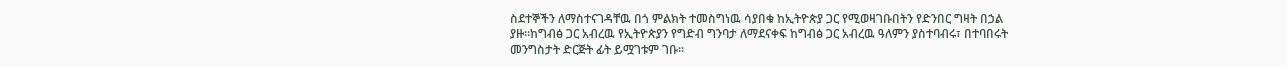ስደተኞችን ለማስተናገዳቸዉ በጎ ምልክት ተመስግነዉ ሳያበቁ ከኢትዮጵያ ጋር የሚወዛገቡበትን የድንበር ግዛት በኃል ያዙ።ከግብፅ ጋር አብረዉ የኢትዮጵያን የግድብ ግንባታ ለማደናቀፍ ከግብፅ ጋር አብረዉ ዓለምን ያስተባብሩ፣ በተባበሩት መንግስታት ድርጅት ፊት ይሟገቱም ገቡ።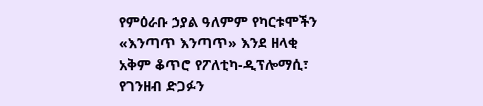የምዕራቡ ኃያል ዓለምም የካርቱሞችን «እንጣጥ እንጣጥ» እንደ ዘላቂ አቅም ቆጥሮ የፖለቲካ-ዲፕሎማሲ፣ የገንዘብ ድጋፉን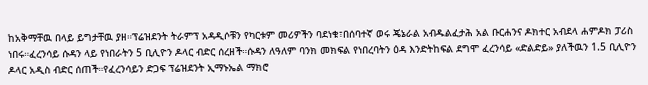ከአቅማቸዉ በላይ ይግታቸዉ ያዘ።ፕሬዝደንት ትራምፕ አዳዲሶቹን የካርቱም መሪዎችን ባደነቁ፣በሰባተኛ ወሩ ጄኔራል አብዱልፈታሕ አል ቡርሐንና ዶክተር አብደላ ሐምዶክ ፓሪስ ነበሩ።ፈረንሳይ ሱዳን ላይ የነበራትን 5 ቢሊዮን ዶላር ብድር ሰረዘች።ሱዳን ለዓለም ባንክ መክፍል የነበረባትን ዕዳ እንድትከፍል ደግሞ ፈረንሳይ «ድልድይ» ያለችዉን 1.5 ቢሊዮን ዶላር አዲስ ብድር ሰጠች።የፈረንሳይን ድጋፍ ፕሬዝደንት ኢማኑኤል ማክሮ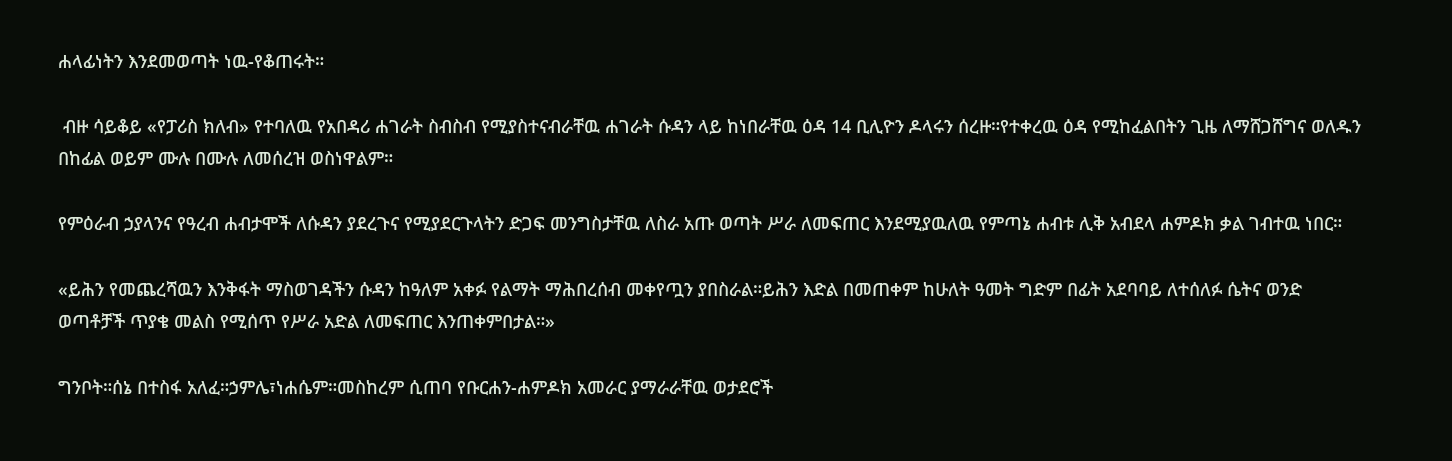ሐላፊነትን እንደመወጣት ነዉ-የቆጠሩት።

 ብዙ ሳይቆይ «የፓሪስ ክለብ» የተባለዉ የአበዳሪ ሐገራት ስብስብ የሚያስተናብራቸዉ ሐገራት ሱዳን ላይ ከነበራቸዉ ዕዳ 14 ቢሊዮን ዶላሩን ሰረዙ።የተቀረዉ ዕዳ የሚከፈልበትን ጊዜ ለማሸጋሸግና ወለዱን በከፊል ወይም ሙሉ በሙሉ ለመሰረዝ ወስነዋልም።

የምዕራብ ኃያላንና የዓረብ ሐብታሞች ለሱዳን ያደረጉና የሚያደርጉላትን ድጋፍ መንግስታቸዉ ለስራ አጡ ወጣት ሥራ ለመፍጠር እንደሚያዉለዉ የምጣኔ ሐብቱ ሊቅ አብደላ ሐምዶክ ቃል ገብተዉ ነበር።

«ይሕን የመጨረሻዉን እንቅፋት ማስወገዳችን ሱዳን ከዓለም አቀፉ የልማት ማሕበረሰብ መቀየጧን ያበስራል።ይሕን እድል በመጠቀም ከሁለት ዓመት ግድም በፊት አደባባይ ለተሰለፉ ሴትና ወንድ  ወጣቶቻች ጥያቄ መልስ የሚሰጥ የሥራ አድል ለመፍጠር እንጠቀምበታል።»

ግንቦት።ሰኔ በተስፋ አለፈ።ኃምሌ፣ነሐሴም።መስከረም ሲጠባ የቡርሐን-ሐምዶክ አመራር ያማራራቸዉ ወታደሮች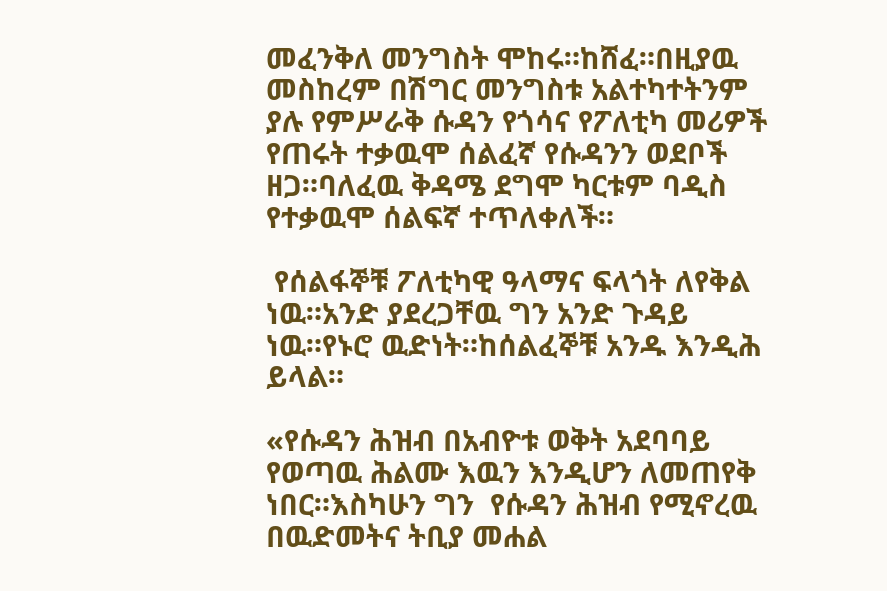መፈንቅለ መንግስት ሞከሩ።ከሸፈ።በዚያዉ መስከረም በሽግር መንግስቱ አልተካተትንም ያሉ የምሥራቅ ሱዳን የጎሳና የፖለቲካ መሪዎች የጠሩት ተቃዉሞ ሰልፈኛ የሱዳንን ወደቦች ዘጋ።ባለፈዉ ቅዳሜ ደግሞ ካርቱም ባዲስ የተቃዉሞ ሰልፍኛ ተጥለቀለች።

 የሰልፋኞቹ ፖለቲካዊ ዓላማና ፍላጎት ለየቅል ነዉ።አንድ ያደረጋቸዉ ግን አንድ ጉዳይ ነዉ።የኑሮ ዉድነት።ከሰልፈኞቹ አንዱ እንዲሕ ይላል።

«የሱዳን ሕዝብ በአብዮቱ ወቅት አደባባይ የወጣዉ ሕልሙ እዉን እንዲሆን ለመጠየቅ ነበር።እስካሁን ግን  የሱዳን ሕዝብ የሚኖረዉ በዉድመትና ትቢያ መሐል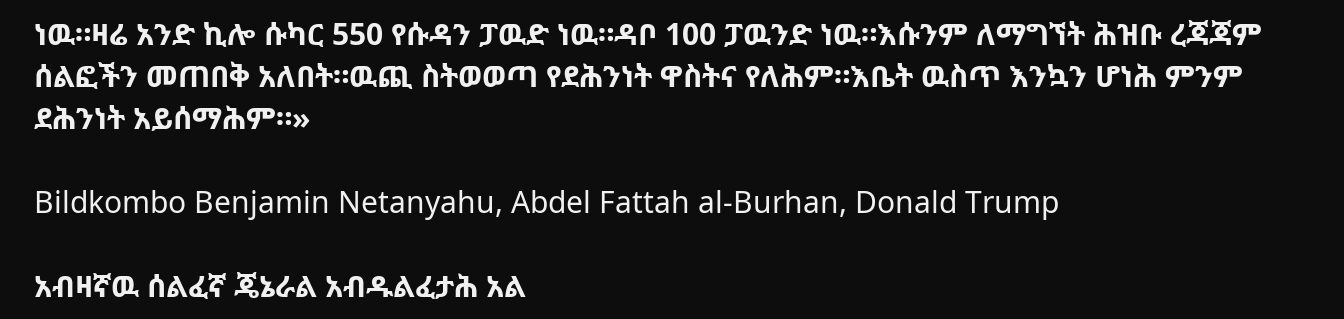ነዉ።ዛሬ አንድ ኪሎ ሱካር 550 የሱዳን ፓዉድ ነዉ።ዳቦ 100 ፓዉንድ ነዉ።እሱንም ለማግኘት ሕዝቡ ረጃጃም ሰልፎችን መጠበቅ አለበት።ዉጪ ስትወወጣ የደሕንነት ዋስትና የለሕም።እቤት ዉስጥ እንኳን ሆነሕ ምንም ደሕንነት አይሰማሕም።»

Bildkombo Benjamin Netanyahu, Abdel Fattah al-Burhan, Donald Trump

አብዛኛዉ ሰልፈኛ ጄኔራል አብዱልፈታሕ አል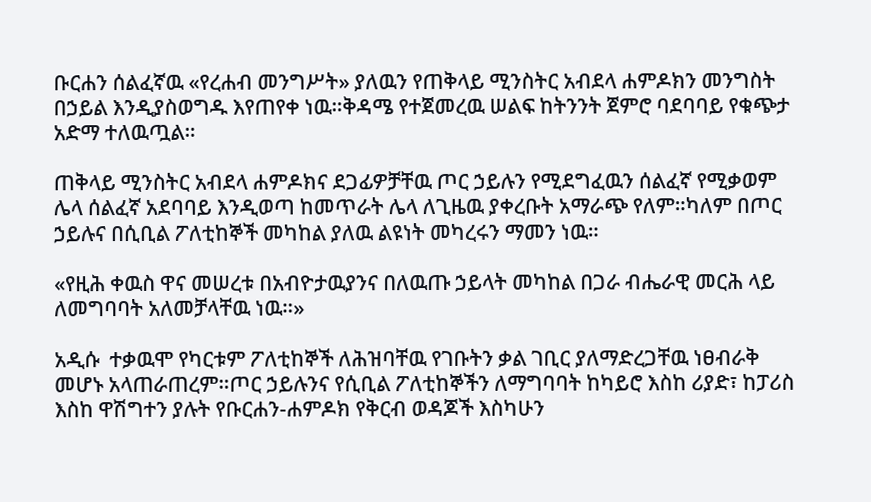ቡርሐን ሰልፈኛዉ «የረሐብ መንግሥት» ያለዉን የጠቅላይ ሚንስትር አብደላ ሐምዶክን መንግስት በኃይል እንዲያስወግዱ እየጠየቀ ነዉ።ቅዳሜ የተጀመረዉ ሠልፍ ከትንንት ጀምሮ ባደባባይ የቁጭታ አድማ ተለዉጧል።

ጠቅላይ ሚንስትር አብደላ ሐምዶክና ደጋፊዎቻቸዉ ጦር ኃይሉን የሚደግፈዉን ሰልፈኛ የሚቃወም ሌላ ሰልፈኛ አደባባይ እንዲወጣ ከመጥራት ሌላ ለጊዜዉ ያቀረቡት አማራጭ የለም።ካለም በጦር ኃይሉና በሲቢል ፖለቲከኞች መካከል ያለዉ ልዩነት መካረሩን ማመን ነዉ።

«የዚሕ ቀዉስ ዋና መሠረቱ በአብዮታዉያንና በለዉጡ ኃይላት መካከል በጋራ ብሔራዊ መርሕ ላይ ለመግባባት አለመቻላቸዉ ነዉ።»

አዲሱ  ተቃዉሞ የካርቱም ፖለቲከኞች ለሕዝባቸዉ የገቡትን ቃል ገቢር ያለማድረጋቸዉ ነፀብራቅ መሆኑ አላጠራጠረም።ጦር ኃይሉንና የሲቢል ፖለቲከኞችን ለማግባባት ከካይሮ እስከ ሪያድ፣ ከፓሪስ እስከ ዋሽግተን ያሉት የቡርሐን-ሐምዶክ የቅርብ ወዳጆች እስካሁን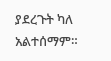ያደረጉት ካለ አልተሰማም።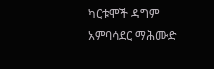ካርቱሞች ዳግም አምባሳደር ማሕሙድ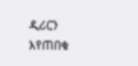ዲሪርን እየጠበቁ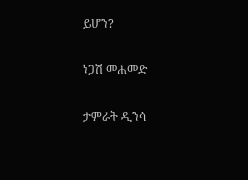ይሆን?

ነጋሽ መሐመድ

ታምራት ዲንሳ